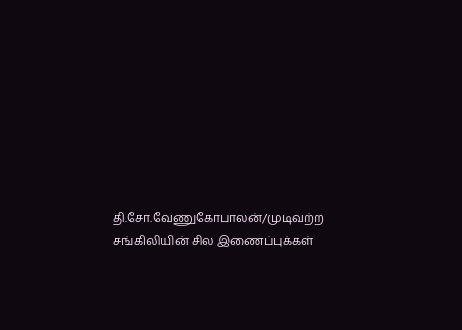தி.சோ.வேணுகோபாலன்/முடிவற்ற சங்கிலியின் சில இணைப்புக்கள்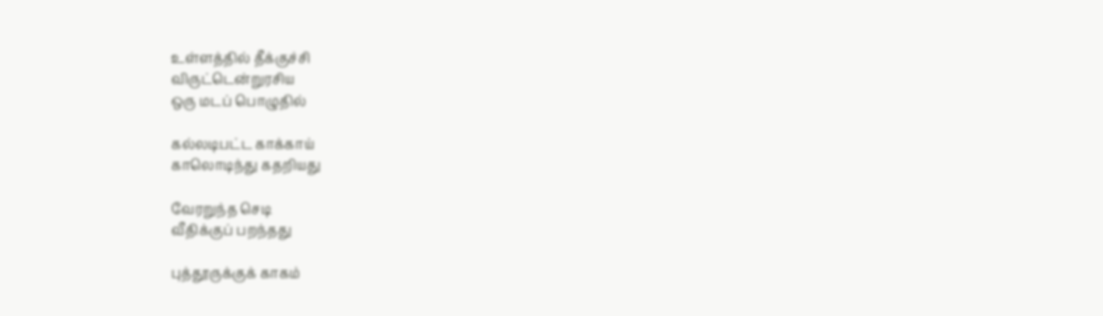உள்ளத்தில் தீக்குச்சி
விருட்டென்றுரசிய
ஒரு மடப் பொழுதில்

கல்லடிபட்ட காக்காய்
காலொடிந்து கதறியது

வேரறுந்த செடி
வீதிக்குப் பறந்தது

புத்தூருக்குக் காகம்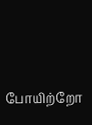போயிற்றோ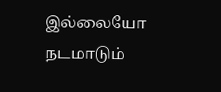இல்லையோ
நடமாடும்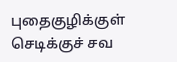புதைகுழிக்குள்
செடிக்குச் சவ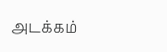அடக்கம்